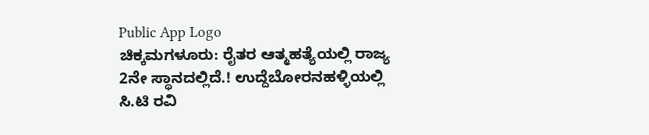Public App Logo
ಚಿಕ್ಕಮಗಳೂರು: ರೈತರ ಆತ್ಮಹತ್ಯೆಯಲ್ಲಿ ರಾಜ್ಯ 2ನೇ ಸ್ಥಾನದಲ್ಲಿದೆ.! ಉದ್ದೆಬೋರನಹಳ್ಳಿಯಲ್ಲಿ ಸಿ.ಟಿ ರವಿ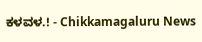ಕಳವಳ.! - Chikkamagaluru News